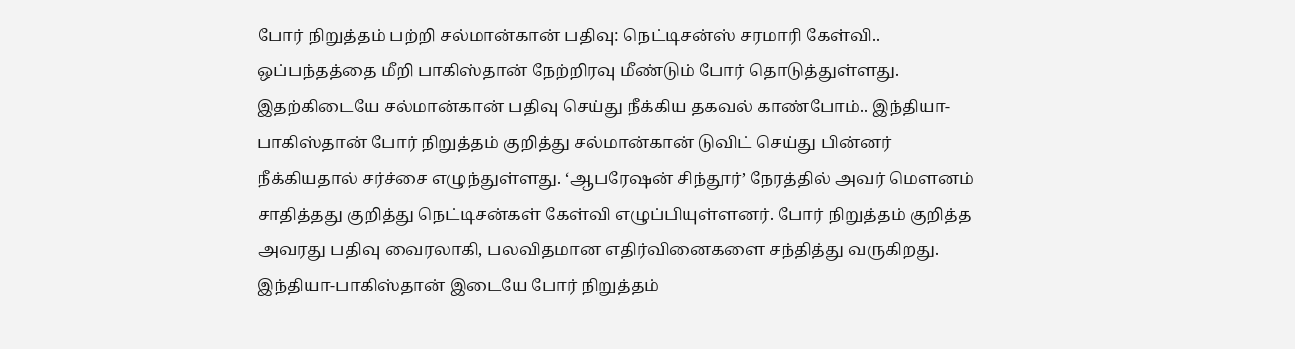போர் நிறுத்தம் பற்றி சல்மான்கான் பதிவு: நெட்டிசன்ஸ் சரமாரி கேள்வி..
ஒப்பந்தத்தை மீறி பாகிஸ்தான் நேற்றிரவு மீண்டும் போர் தொடுத்துள்ளது. இதற்கிடையே சல்மான்கான் பதிவு செய்து நீக்கிய தகவல் காண்போம்.. இந்தியா-பாகிஸ்தான் போர் நிறுத்தம் குறித்து சல்மான்கான் டுவிட் செய்து பின்னர் நீக்கியதால் சர்ச்சை எழுந்துள்ளது. ‘ஆபரேஷன் சிந்தூர்’ நேரத்தில் அவர் மௌனம் சாதித்தது குறித்து நெட்டிசன்கள் கேள்வி எழுப்பியுள்ளனர். போர் நிறுத்தம் குறித்த அவரது பதிவு வைரலாகி, பலவிதமான எதிர்வினைகளை சந்தித்து வருகிறது. இந்தியா-பாகிஸ்தான் இடையே போர் நிறுத்தம்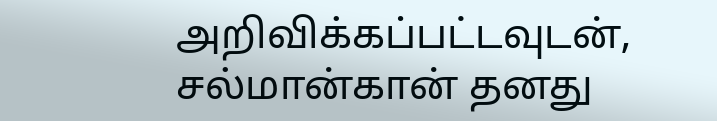அறிவிக்கப்பட்டவுடன், சல்மான்கான் தனது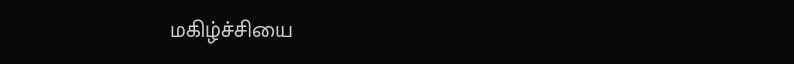மகிழ்ச்சியை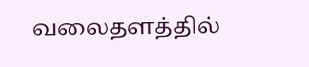வலைதளத்தில்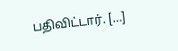பதிவிட்டார். […]